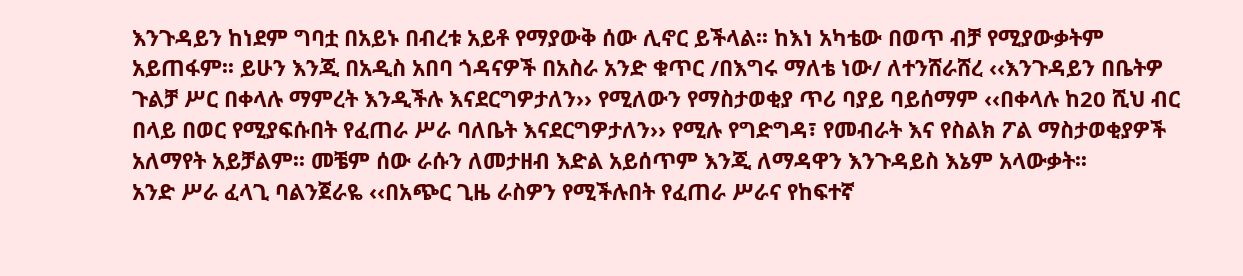እንጉዳይን ከነደም ግባቷ በአይኑ በብረቱ አይቶ የማያውቅ ሰው ሊኖር ይችላል፡፡ ከእነ አካቴው በወጥ ብቻ የሚያውቃትም አይጠፋም፡፡ ይሁን እንጂ በአዲስ አበባ ጎዳናዎች በአስራ አንድ ቁጥር /በእግሩ ማለቴ ነው/ ለተንሸራሸረ ‹‹እንጉዳይን በቤትዎ ጉልቻ ሥር በቀላሉ ማምረት እንዲችሉ እናደርግዎታለን›› የሚለውን የማስታወቂያ ጥሪ ባያይ ባይሰማም ‹‹በቀላሉ ከ20 ሺህ ብር በላይ በወር የሚያፍሱበት የፈጠራ ሥራ ባለቤት እናደርግዎታለን›› የሚሉ የግድግዳ፣ የመብራት እና የስልክ ፖል ማስታወቂያዎች አለማየት አይቻልም፡፡ መቼም ሰው ራሱን ለመታዘብ እድል አይሰጥም እንጂ ለማዳዋን እንጉዳይስ እኔም አላውቃት፡፡
አንድ ሥራ ፈላጊ ባልንጀራዬ ‹‹በአጭር ጊዜ ራስዎን የሚችሉበት የፈጠራ ሥራና የከፍተኛ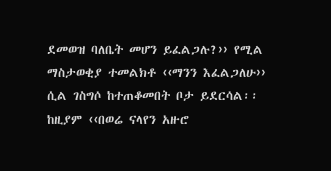ደመወዝ ባለቤት መሆን ይፈልጋሉ?›› የሚል ማስታወቂያ ተመልክቶ ‹‹ማንን እፈልጋለሁ›› ሲል ገስግሶ ከተጠቆመበት ቦታ ይደርሳል፡፡ ከዚያም ‹‹በወሬ ናላየን አዙሮ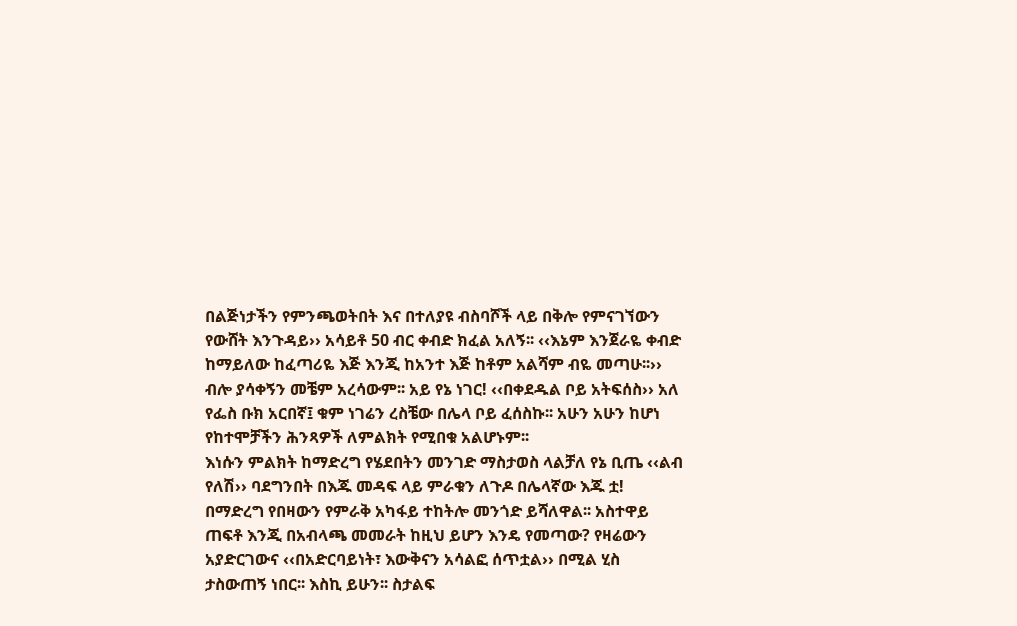በልጅነታችን የምንጫወትበት እና በተለያዩ ብስባሾች ላይ በቅሎ የምናገኘውን የውሸት እንጉዳይ›› አሳይቶ 50 ብር ቀብድ ክፈል አለኝ፡፡ ‹‹እኔም እንጀራዬ ቀብድ ከማይለው ከፈጣሪዬ እጅ እንጂ ከአንተ እጅ ከቶም አልሻም ብዬ መጣሁ፡፡›› ብሎ ያሳቀኝን መቼም አረሳውም፡፡ አይ የኔ ነገር! ‹‹በቀደዱል ቦይ አትፍሰስ›› አለ የፌስ ቡክ አርበኛ፤ ቁም ነገሬን ረስቼው በሌላ ቦይ ፈሰስኩ፡፡ አሁን አሁን ከሆነ የከተሞቻችን ሕንጻዎች ለምልክት የሚበቁ አልሆኑም፡፡
እነሱን ምልክት ከማድረግ የሄደበትን መንገድ ማስታወስ ላልቻለ የኔ ቢጤ ‹‹ልብ የለሽ›› ባደግንበት በእጁ መዳፍ ላይ ምራቁን ለጉዶ በሌላኛው እጁ ቷ! በማድረግ የበዛውን የምራቅ አካፋይ ተከትሎ መንጎድ ይሻለዋል፡፡ አስተዋይ ጠፍቶ እንጂ በአብላጫ መመራት ከዚህ ይሆን እንዴ የመጣው? የዛሬውን አያድርገውና ‹‹በአድርባይነት፣ እውቅናን አሳልፎ ሰጥቷል›› በሚል ሂስ ታስውጠኝ ነበር፡፡ እስኪ ይሁን፡፡ ስታልፍ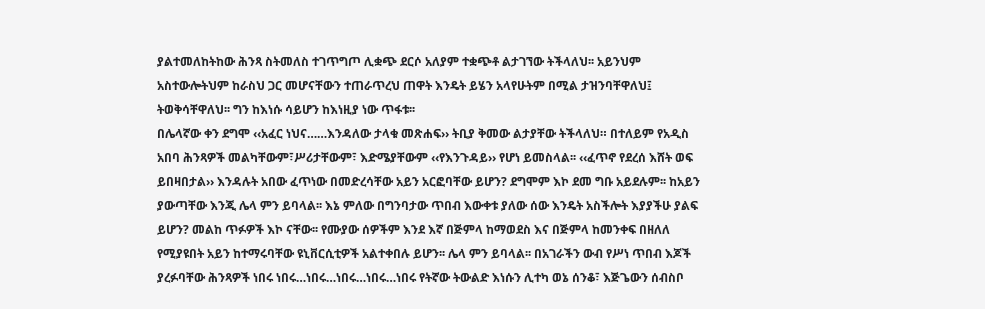ያልተመለከትከው ሕንጻ ስትመለስ ተገጥግጦ ሊቋጭ ደርሶ አለያም ተቋጭቶ ልታገኘው ትችላለህ፡፡ አይንህም አስተውሎትህም ከራስህ ጋር መሆናቸውን ተጠራጥረህ ጠዋት እንዴት ይሄን አላየሁትም በሚል ታዝንባቸዋለህ፤ ትወቅሳቸዋለህ፡፡ ግን ከእነሱ ሳይሆን ከእነዚያ ነው ጥፋቱ፡፡
በሌላኛው ቀን ደግሞ ‹‹አፈር ነህና……እንዳለው ታላቁ መጽሐፍ›› ትቢያ ቅመው ልታያቸው ትችላለህ። በተለይም የአዲስ አበባ ሕንጻዎች መልካቸውም፣ሥሪታቸውም፣ እድሜያቸውም ‹‹የእንጉዳይ›› የሆነ ይመስላል፡፡ ‹‹ፈጥኖ የደረሰ እሸት ወፍ ይበዛበታል›› እንዳሉት አበው ፈጥነው በመድረሳቸው አይን አርፎባቸው ይሆን? ደግሞም እኮ ደመ ግቡ አይደሉም፡፡ ከአይን ያውጣቸው እንጂ ሌላ ምን ይባላል፡፡ እኔ ምለው በግንባታው ጥበብ እውቀቱ ያለው ሰው እንዴት አስችሎት እያያችሁ ያልፍ ይሆን? መልከ ጥፉዎች እኮ ናቸው፡፡ የሙያው ሰዎችም እንደ እኛ በጅምላ ከማወደስ እና በጅምላ ከመንቀፍ በዘለለ የሚያዩበት አይን ከተማሩባቸው ዩኒቨርሲቲዎች አልተቀበሉ ይሆን፡፡ ሌላ ምን ይባላል፡፡ በአገራችን ውብ የሥነ ጥበብ እጆች ያረፉባቸው ሕንጻዎች ነበሩ ነበሩ…ነበሩ…ነበሩ…ነበሩ…ነበሩ የትኛው ትውልድ እነሱን ሊተካ ወኔ ሰንቆ፣ እጅጌውን ሰብስቦ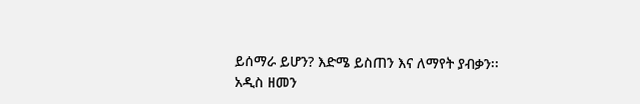ይሰማራ ይሆን? እድሜ ይስጠን እና ለማየት ያብቃን፡፡
አዲስ ዘመን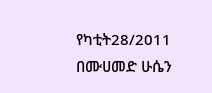የካቲት28/2011
በሙሀመድ ሁሴን